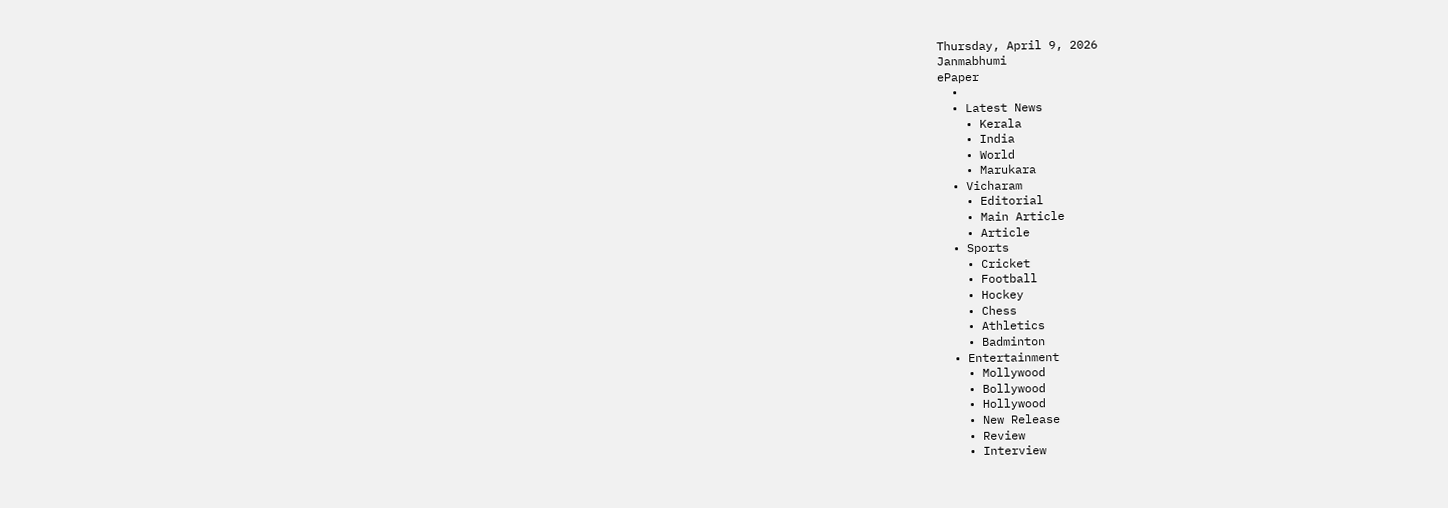Thursday, April 9, 2026
Janmabhumi
ePaper
  •
  • Latest News
    • Kerala
    • India
    • World
    • Marukara
  • Vicharam
    • Editorial
    • Main Article
    • Article
  • Sports
    • Cricket
    • Football
    • Hockey
    • Chess
    • Athletics
    • Badminton
  • Entertainment
    • Mollywood
    • Bollywood
    • Hollywood
    • New Release
    • Review
    • Interview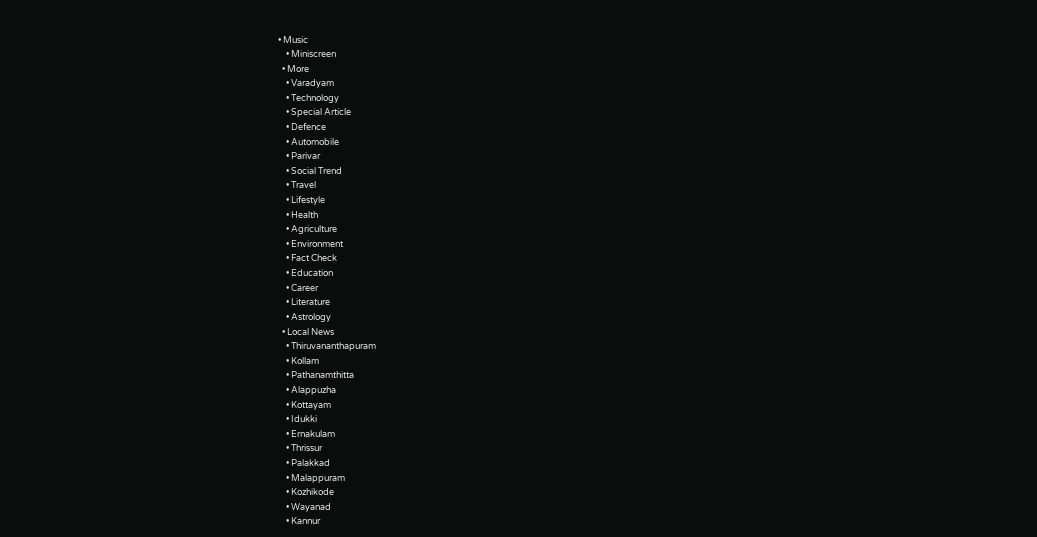• Music
    • Miniscreen
  • More
    • Varadyam
    • Technology
    • Special Article
    • Defence
    • Automobile
    • Parivar
    • Social Trend
    • Travel
    • Lifestyle
    • Health
    • Agriculture
    • Environment
    • Fact Check
    • Education
    • Career
    • Literature
    • Astrology
  • Local News
    • Thiruvananthapuram
    • Kollam
    • Pathanamthitta
    • Alappuzha
    • Kottayam
    • Idukki
    • Ernakulam
    • Thrissur
    • Palakkad
    • Malappuram
    • Kozhikode
    • Wayanad
    • Kannur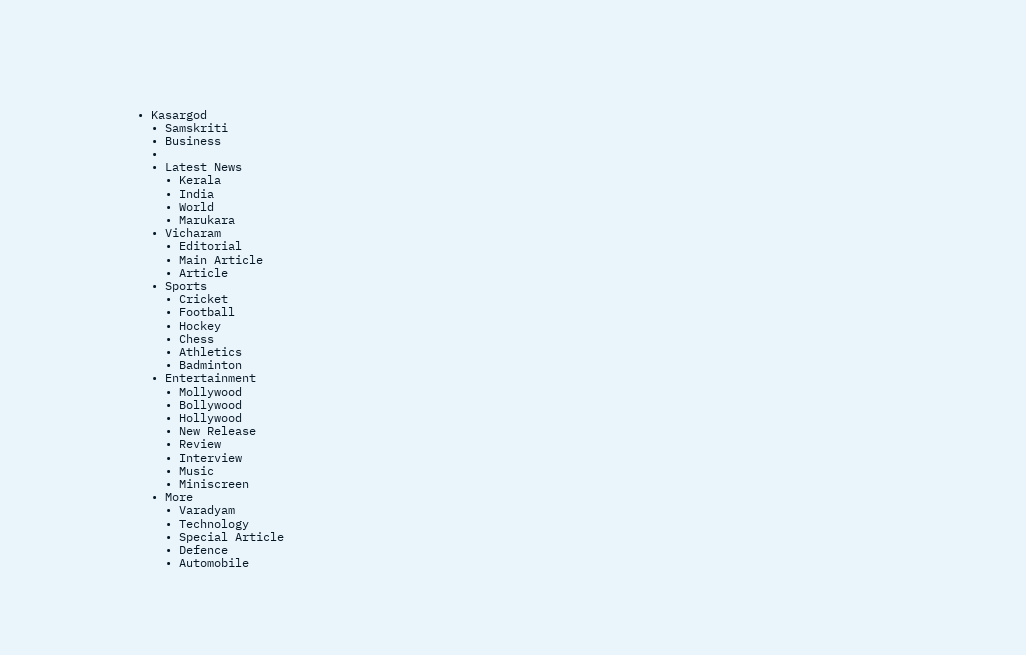• Kasargod
  • Samskriti
  • Business
  •
  • Latest News
    • Kerala
    • India
    • World
    • Marukara
  • Vicharam
    • Editorial
    • Main Article
    • Article
  • Sports
    • Cricket
    • Football
    • Hockey
    • Chess
    • Athletics
    • Badminton
  • Entertainment
    • Mollywood
    • Bollywood
    • Hollywood
    • New Release
    • Review
    • Interview
    • Music
    • Miniscreen
  • More
    • Varadyam
    • Technology
    • Special Article
    • Defence
    • Automobile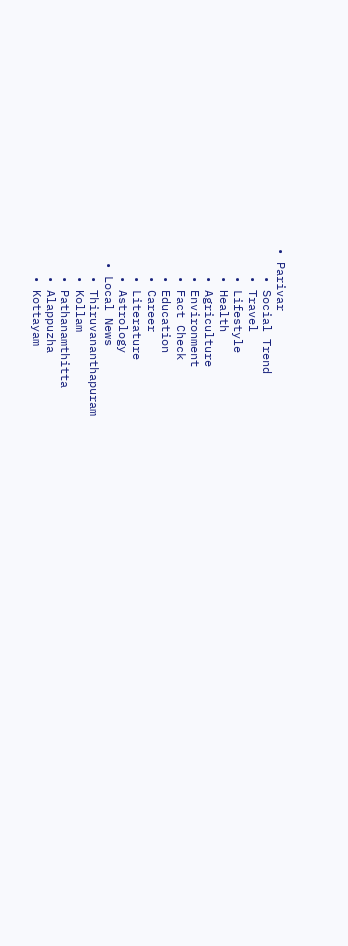• Parivar
    • Social Trend
    • Travel
    • Lifestyle
    • Health
    • Agriculture
    • Environment
    • Fact Check
    • Education
    • Career
    • Literature
    • Astrology
  • Local News
    • Thiruvananthapuram
    • Kollam
    • Pathanamthitta
    • Alappuzha
    • Kottayam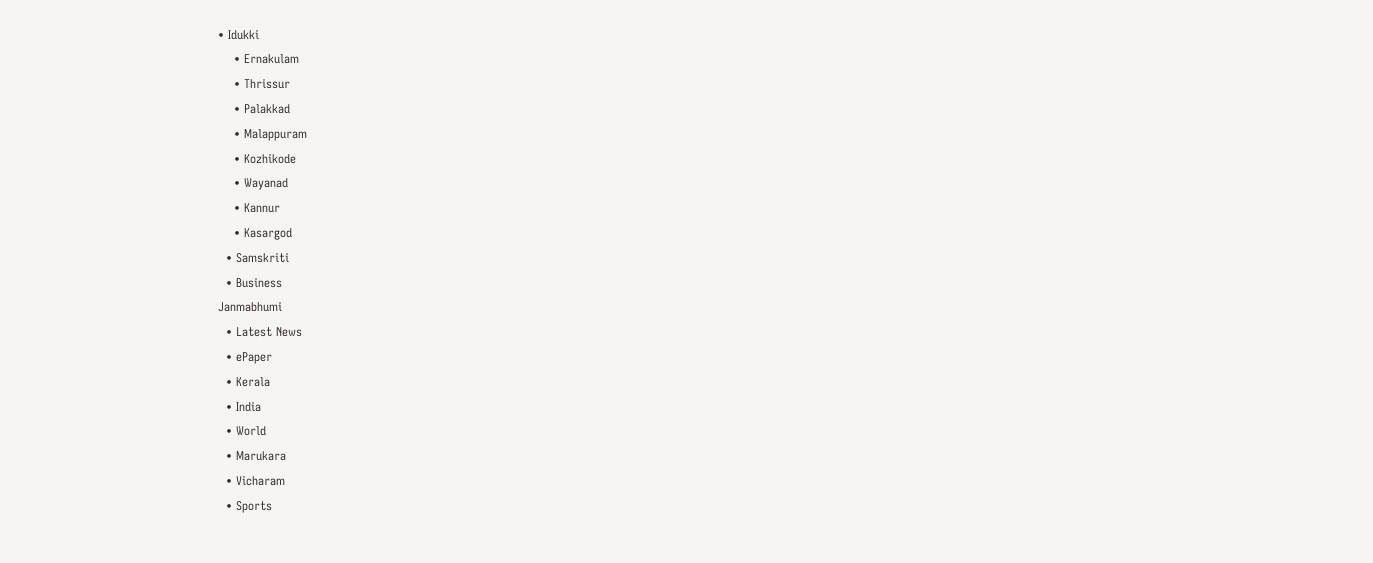• Idukki
    • Ernakulam
    • Thrissur
    • Palakkad
    • Malappuram
    • Kozhikode
    • Wayanad
    • Kannur
    • Kasargod
  • Samskriti
  • Business
Janmabhumi
  • Latest News
  • ePaper
  • Kerala
  • India
  • World
  • Marukara
  • Vicharam
  • Sports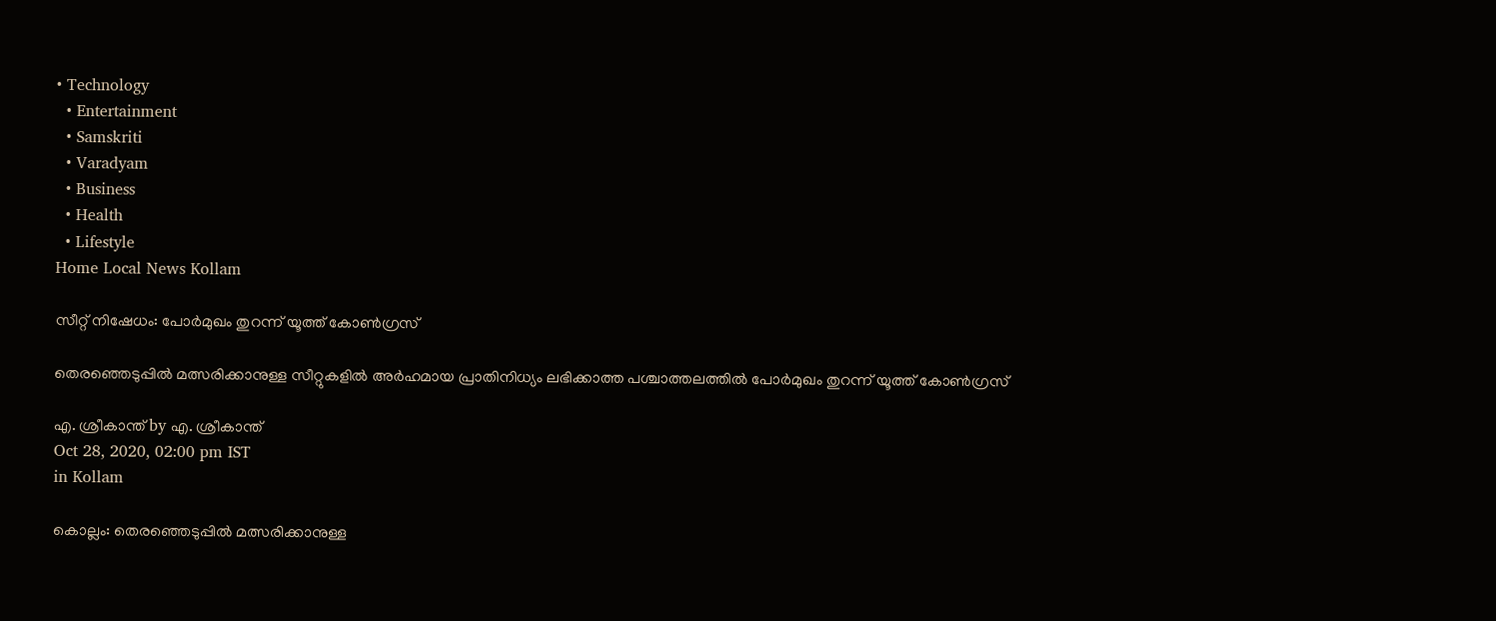• Technology
  • Entertainment
  • Samskriti
  • Varadyam
  • Business
  • Health
  • Lifestyle
Home Local News Kollam

സീറ്റ് നിഷേധം: പോര്‍മുഖം തുറന്ന് യൂത്ത് കോണ്‍ഗ്രസ്

തെരഞ്ഞെടുപ്പില്‍ മത്സരിക്കാനുള്ള സീറ്റുകളില്‍ അര്‍ഹമായ പ്രാതിനിധ്യം ലഭിക്കാത്ത പശ്ചാത്തലത്തില്‍ പോര്‍മുഖം തുറന്ന് യൂത്ത് കോണ്‍ഗ്രസ്

എ. ശ്രീകാന്ത് by എ. ശ്രീകാന്ത്
Oct 28, 2020, 02:00 pm IST
in Kollam

കൊല്ലം: തെരഞ്ഞെടുപ്പില്‍ മത്സരിക്കാനുള്ള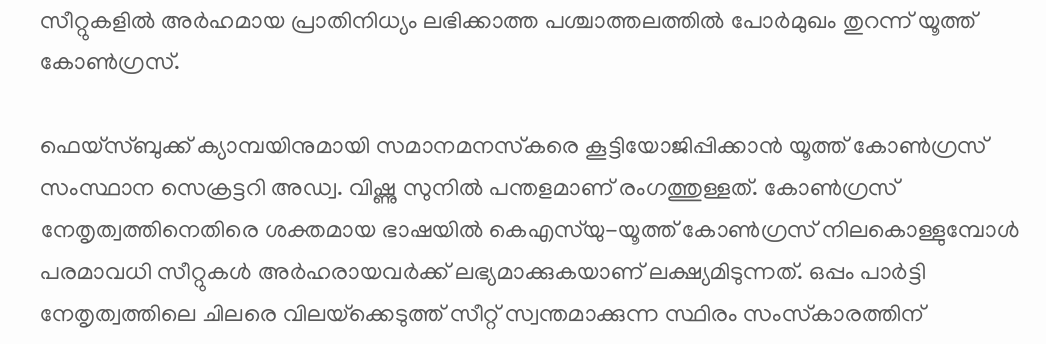സീറ്റുകളില്‍ അര്‍ഹമായ പ്രാതിനിധ്യം ലഭിക്കാത്ത പശ്ചാത്തലത്തില്‍ പോര്‍മുഖം തുറന്ന് യൂത്ത് കോണ്‍ഗ്രസ്.

ഫെയ്‌സ്ബുക്ക് ക്യാമ്പയിനുമായി സമാനമനസ്‌കരെ കൂട്ടിയോജിപ്പിക്കാന്‍ യൂത്ത് കോണ്‍ഗ്രസ് സംസ്ഥാന സെക്രട്ടറി അഡ്വ. വിഷ്ണു സുനില്‍ പന്തളമാണ് രംഗത്തുള്ളത്. കോണ്‍ഗ്രസ് നേതൃത്വത്തിനെതിരെ ശക്തമായ ഭാഷയില്‍ കെഎസ്‌യു-യൂത്ത് കോണ്‍ഗ്രസ് നിലകൊള്ളുമ്പോള്‍ പരമാവധി സീറ്റുകള്‍ അര്‍ഹരായവര്‍ക്ക് ലഭ്യമാക്കുകയാണ് ലക്ഷ്യമിടുന്നത്. ഒപ്പം പാര്‍ട്ടി നേതൃത്വത്തിലെ ചിലരെ വിലയ്‌ക്കെടുത്ത് സീറ്റ് സ്വന്തമാക്കുന്ന സ്ഥിരം സംസ്‌കാരത്തിന്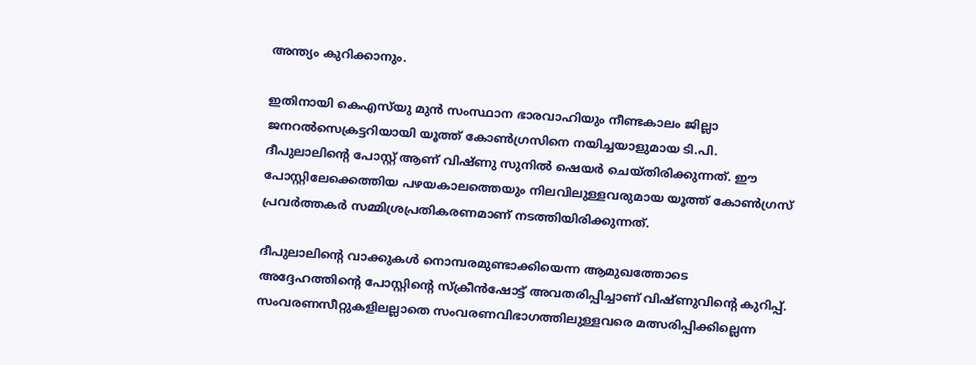അന്ത്യം കുറിക്കാനും.

ഇതിനായി കെഎസ്‌യു മുന്‍ സംസ്ഥാന ഭാരവാഹിയും നീണ്ടകാലം ജില്ലാ ജനറല്‍സെക്രട്ടറിയായി യൂത്ത് കോണ്‍ഗ്രസിനെ നയിച്ചയാളുമായ ടി.പി. ദീപുലാലിന്റെ പോസ്റ്റ് ആണ് വിഷ്ണു സുനില്‍ ഷെയര്‍ ചെയ്തിരിക്കുന്നത്. ഈ പോസ്റ്റിലേക്കെത്തിയ പഴയകാലത്തെയും നിലവിലുള്ളവരുമായ യൂത്ത് കോണ്‍ഗ്രസ് പ്രവര്‍ത്തകര്‍ സമ്മിശ്രപ്രതികരണമാണ് നടത്തിയിരിക്കുന്നത്.

ദീപുലാലിന്റെ വാക്കുകള്‍ നൊമ്പരമുണ്ടാക്കിയെന്ന ആമുഖത്തോടെ അദ്ദേഹത്തിന്റെ പോസ്റ്റിന്റെ സ്‌ക്രീന്‍ഷോട്ട് അവതരിപ്പിച്ചാണ് വിഷ്ണുവിന്റെ കുറിപ്പ്. സംവരണസീറ്റുകളിലല്ലാതെ സംവരണവിഭാഗത്തിലുള്ളവരെ മത്സരിപ്പിക്കില്ലെന്ന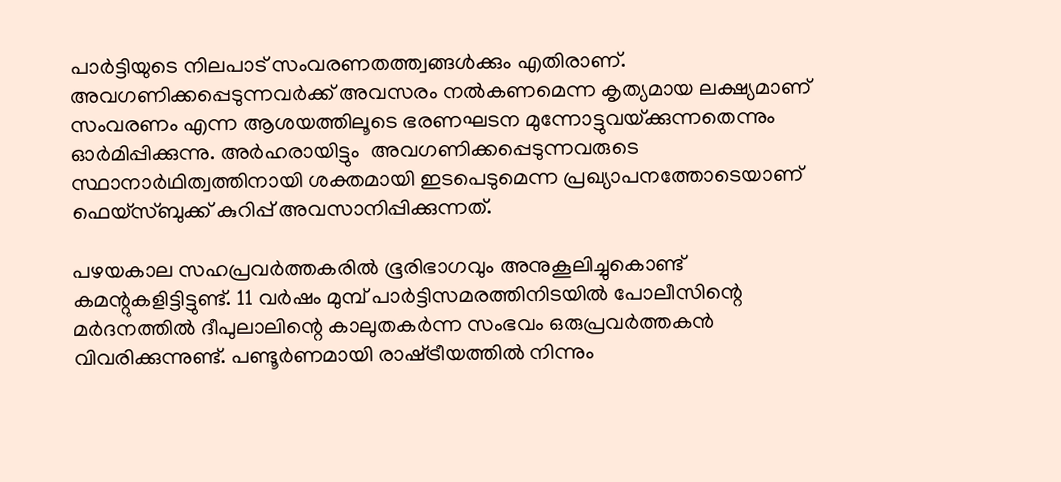പാര്‍ട്ടിയുടെ നിലപാട് സംവരണതത്ത്വങ്ങള്‍ക്കും എതിരാണ്. അവഗണിക്കപ്പെടുന്നവര്‍ക്ക് അവസരം നല്‍കണമെന്ന കൃത്യമായ ലക്ഷ്യമാണ് സംവരണം എന്ന ആശയത്തിലൂടെ ഭരണഘടന മുന്നോട്ടുവയ്‌ക്കുന്നതെന്നും ഓര്‍മിപ്പിക്കുന്നു. അര്‍ഹരായിട്ടും  അവഗണിക്കപ്പെടുന്നവരുടെ സ്ഥാനാര്‍ഥിത്വത്തിനായി ശക്തമായി ഇടപെടുമെന്ന പ്രഖ്യാപനത്തോടെയാണ് ഫെയ്‌സ്ബുക്ക് കുറിപ്പ് അവസാനിപ്പിക്കുന്നത്.

പഴയകാല സഹപ്രവര്‍ത്തകരില്‍ ഭൂരിഭാഗവും അനുകൂലിച്ചുകൊണ്ട് കമന്റുകളിട്ടിട്ടുണ്ട്. 11 വര്‍ഷം മുമ്പ് പാര്‍ട്ടിസമരത്തിനിടയില്‍ പോലീസിന്റെ മര്‍ദനത്തില്‍ ദീപുലാലിന്റെ കാലുതകര്‍ന്ന സംഭവം ഒരുപ്രവര്‍ത്തകന്‍ വിവരിക്കുന്നുണ്ട്. പണ്ടൂര്‍ണമായി രാഷ്‌ട്രീയത്തില്‍ നിന്നും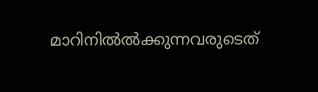മാറിനിൽല്‍ക്കുന്നവരുടെത്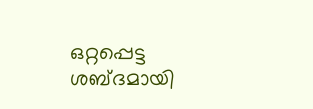ഒറ്റപ്പെട്ട ശബ്ദമായി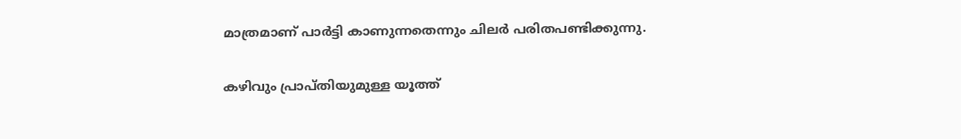മാത്രമാണ് പാര്‍ട്ടി കാണുന്നതെന്നും ചിലര്‍ പരിതപണ്ടിക്കുന്നു.

കഴിവും പ്രാപ്തിയുമുള്ള യൂത്ത്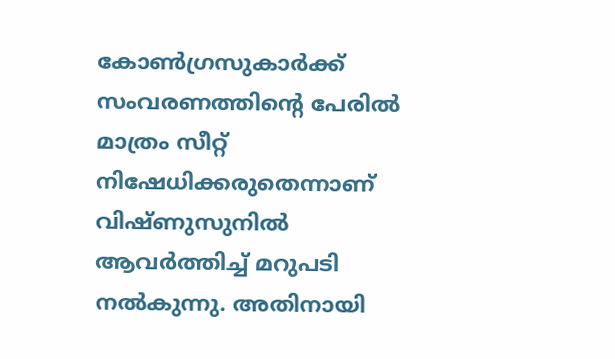കോണ്‍ഗ്രസുകാര്‍ക്ക് സംവരണത്തിന്റെ പേരില്‍ മാത്രം സീറ്റ് നിഷേധിക്കരുതെന്നാണ് വിഷ്ണുസുനില്‍ ആവര്‍ത്തിച്ച് മറുപടി നല്‍കുന്നു. അതിനായി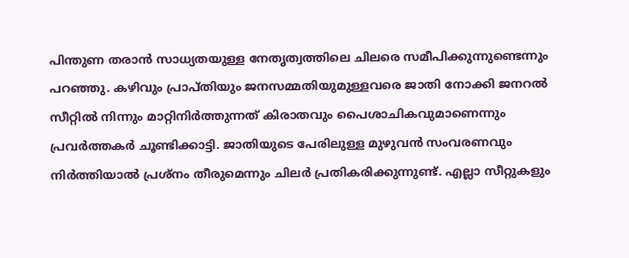പിന്തുണ തരാന്‍ സാധ്യതയുള്ള നേതൃത്വത്തിലെ ചിലരെ സമീപിക്കുന്നുണ്ടെന്നും പറഞ്ഞു. കഴിവും പ്രാപ്തിയും ജനസമ്മതിയുമുള്ളവരെ ജാതി നോക്കി ജനറല്‍ സീറ്റില്‍ നിന്നും മാറ്റിനിര്‍ത്തുന്നത് കിരാതവും പൈശാചികവുമാണെന്നും പ്രവര്‍ത്തകര്‍ ചൂണ്ടിക്കാട്ടി. ജാതിയുടെ പേരിലുള്ള മുഴുവന്‍ സംവരണവും നിര്‍ത്തിയാല്‍ പ്രശ്‌നം തീരുമെന്നും ചിലര്‍ പ്രതികരിക്കുന്നുണ്ട്. എല്ലാ സീറ്റുകളും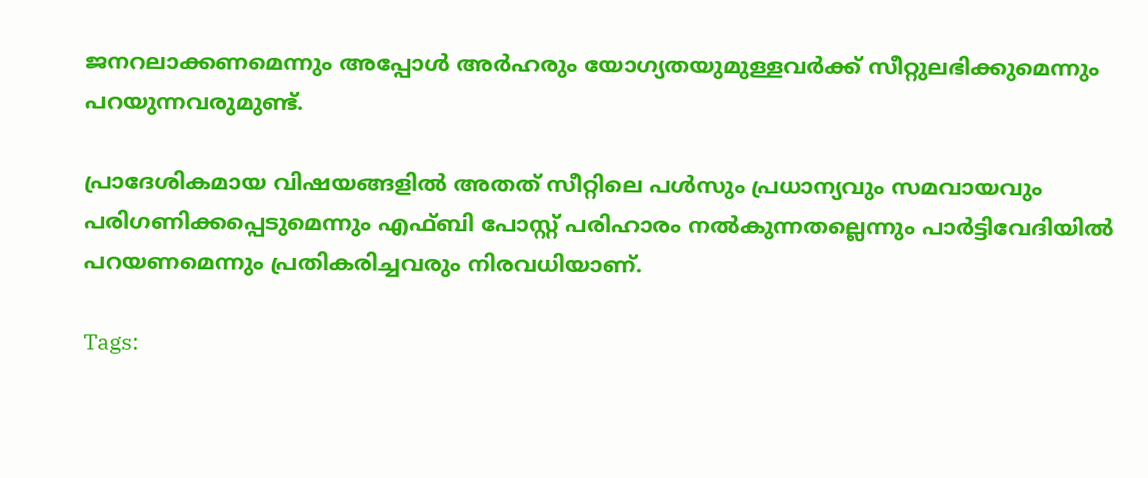ജനറലാക്കണമെന്നും അപ്പോള്‍ അര്‍ഹരും യോഗ്യതയുമുള്ളവര്‍ക്ക് സീറ്റുലഭിക്കുമെന്നും പറയുന്നവരുമുണ്ട്.

പ്രാദേശികമായ വിഷയങ്ങളില്‍ അതത് സീറ്റിലെ പള്‍സും പ്രധാന്യവും സമവായവും പരിഗണിക്കപ്പെടുമെന്നും എഫ്ബി പോസ്റ്റ് പരിഹാരം നല്‍കുന്നതല്ലെന്നും പാര്‍ട്ടിവേദിയില്‍ പറയണമെന്നും പ്രതികരിച്ചവരും നിരവധിയാണ്.

Tags: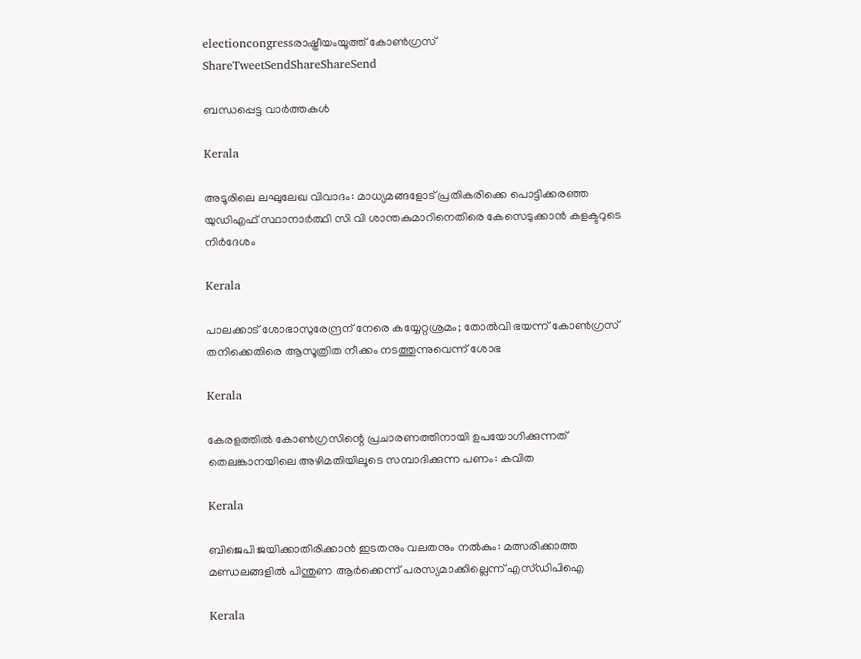electioncongressരാഷ്ട്രീയംയൂത്ത് കോണ്‍ഗ്രസ്
ShareTweetSendShareShareSend

ബന്ധപ്പെട്ട വാര്‍ത്തകള്‍

Kerala

അടൂരിലെ ലഘുലേഖ വിവാദം: മാധ്യമങ്ങളോട് പ്രതികരിക്കെ പൊട്ടിക്കരഞ്ഞ യുഡിഎഫ് സ്ഥാനാര്‍ത്ഥി സി വി ശാന്തകുമാറിനെതിരെ കേസെടുക്കാന്‍ കളക്ടറുടെ നിര്‍ദേശം

Kerala

പാലക്കാട് ശോഭാസുരേന്ദ്രന് നേരെ കയ്യേറ്റശ്രമം; തോൽവി ഭയന്ന് കോൺഗ്രസ് തനിക്കെതിരെ ആസൂത്രിത നീക്കം നടത്തുന്നുവെന്ന് ശോഭ

Kerala

കേരളത്തില്‍ കോണ്‍ഗ്രസിന്റെ പ്രചാരണത്തിനായി ഉപയോഗിക്കുന്നത് തെലങ്കാനയിലെ അഴിമതിയിലൂടെ സമ്പാദിക്കുന്ന പണം: കവിത

Kerala

ബിജെപി ജയിക്കാതിരിക്കാൻ ഇടതനും വലതനും നൽകും: മത്സരിക്കാത്ത മണ്ഡലങ്ങളിൽ പിന്തുണ ആർക്കെന്ന് പരസ്യമാക്കില്ലെന്ന് എസ്ഡിപിഐ

Kerala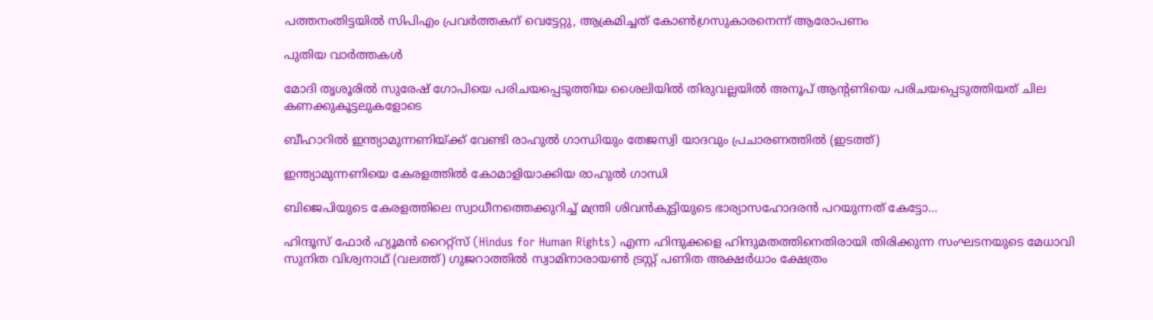പത്തനംതിട്ടയില്‍ സിപിഎം പ്രവര്‍ത്തകന് വെട്ടേറ്റു, ആക്രമിച്ചത് കോണ്‍ഗ്രസുകാരനെന്ന് ആരോപണം

പുതിയ വാര്‍ത്തകള്‍

മോദി തൃശൂരില്‍ സുരേഷ് ഗോപിയെ പരിചയപ്പെടുത്തിയ ശൈലിയില്‍ തിരുവല്ലയില്‍ അനൂപ് ആന്‍റണിയെ പരിചയപ്പെടുത്തിയത് ചില കണക്കുകൂട്ടലുകളോടെ

ബീഹാറില്‍ ഇന്ത്യാമുന്നണിയ്ക്ക് വേണ്ടി രാഹുല്‍ ഗാന്ധിയും തേജസ്വി യാദവും പ്രചാരണത്തില്‍ (ഇടത്ത്)

ഇന്ത്യാമുന്നണിയെ കേരളത്തില്‍ കോമാളിയാക്കിയ രാഹുല്‍ ഗാന്ധി

ബിജെപിയുടെ കേരളത്തിലെ സ്വാധീനത്തെക്കുറിച്ച് മന്ത്രി ശിവന്‍കുട്ടിയുടെ ഭാര്യാസഹോദരന്‍ പറയുന്നത് കേട്ടോ…

ഹിന്ദൂസ് ഫോര്‍ ഹ്യൂമന്‍ റൈറ്റ്സ് (Hindus for Human Rights) എന്ന ഹിന്ദുക്കളെ ഹിന്ദുമതത്തിനെതിരായി തിരിക്കുന്ന സംഘടനയുടെ മേധാവി സുനിത വിശ്വനാഥ് (വലത്ത്) ഗുജറാത്തില്‍ സ്വാമിനാരായണ്‍ ട്രസ്റ്റ് പണിത അക്ഷര്‍ധാം ക്ഷേത്രം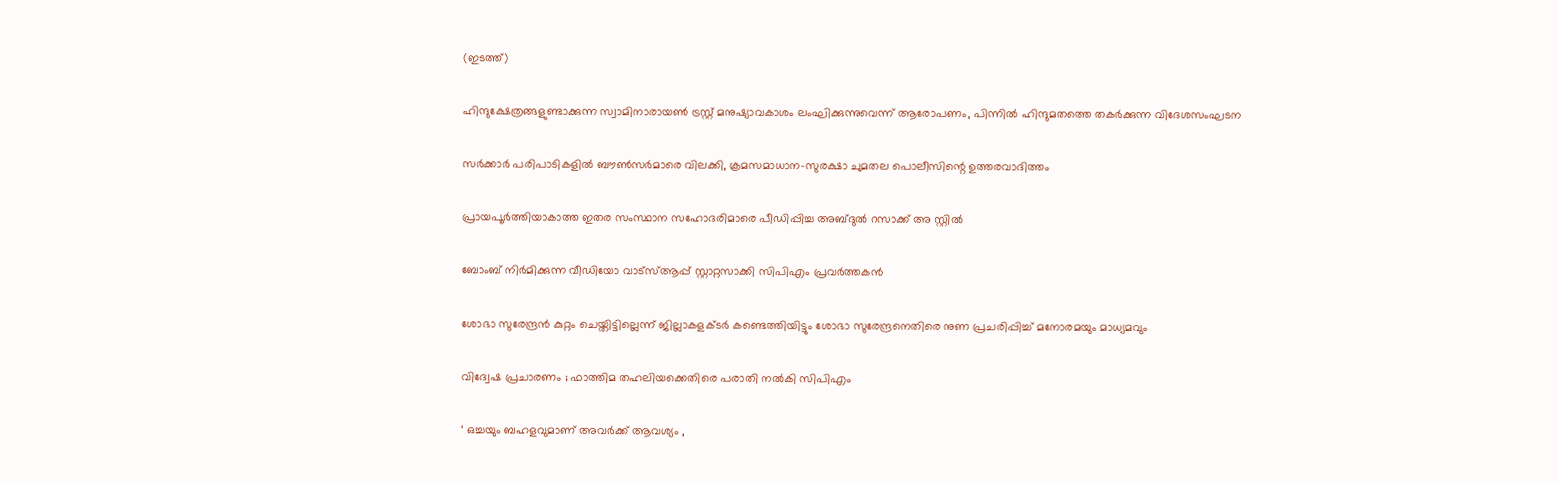(ഇടത്ത്)

ഹിന്ദുക്ഷേത്രങ്ങളുണ്ടാക്കുന്ന സ്വാമിനാരായണ്‍ ട്രസ്റ്റ് മനുഷ്യാവകാശം ലംഘിക്കുന്നുവെന്ന് ആരോപണം, പിന്നില്‍ ഹിന്ദുമതത്തെ തകര്‍ക്കുന്ന വിദേശസംഘടന

സര്‍ക്കാര്‍ പരിപാടികളില്‍ ബൗണ്‍സര്‍മാരെ വിലക്കി, ക്രമസമാധാന-സുരക്ഷാ ചുമതല പൊലീസിന്റെ ഉത്തരവാദിത്തം

പ്രായപൂര്‍ത്തിയാകാത്ത ഇതര സംസ്ഥാന സഹോദരിമാരെ പീഡിപ്പിച്ച അബ്ദുല്‍ റസാക്ക് അ സ്റ്റില്‍

ബോംബ് നിര്‍മിക്കുന്ന വീഡിയോ വാട്‌സ്ആപ്പ് സ്റ്റാറ്റസാക്കി സിപിഎം പ്രവര്‍ത്തകന്‍

ശോഭാ സുരേന്ദ്രന്‍ കുറ്റം ചെയ്തിട്ടില്ലെന്ന് ജില്ലാകളക്ടര്‍ കണ്ടെത്തിയിട്ടും ശോഭാ സുരേന്ദ്രനെതിരെ നുണ പ്രചരിപ്പിച്ച് മനോരമയും മാധ്യമവും

വിദ്വേഷ പ്രചാരണം ; ഫാത്തിമ തഹലിയക്കെതിരെ പരാതി നല്‍കി സിപിഎം

‘ ഒച്ചയും ബഹളവുമാണ് അവർക്ക് ആവശ്യം ,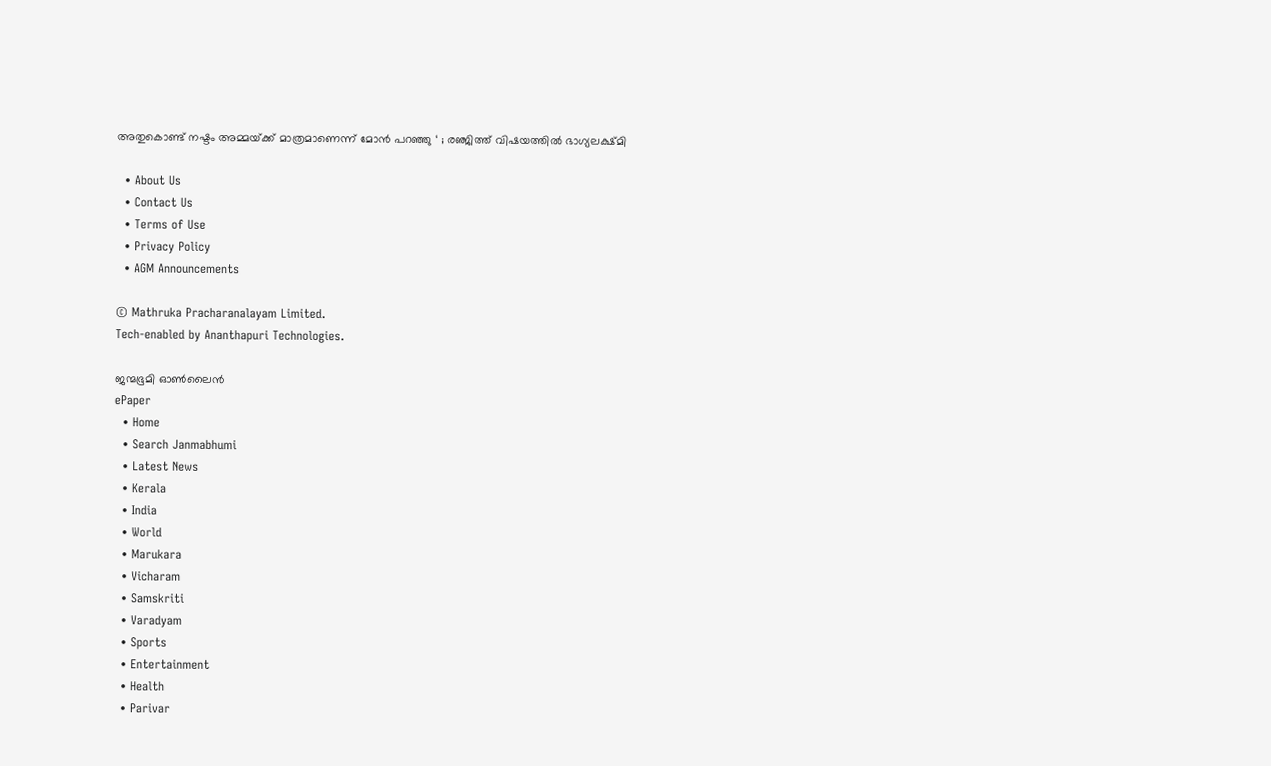അതുകൊണ്ട് നഷ്ടം അമ്മയ്‌ക്ക് മാത്രമാണെന്ന് മോൻ പറഞ്ഞു ‘ ; രഞ്ജിത്ത് വിഷയത്തിൽ ഭാഗ്യലക്ഷ്മി

  • About Us
  • Contact Us
  • Terms of Use
  • Privacy Policy
  • AGM Announcements

© Mathruka Pracharanalayam Limited.
Tech-enabled by Ananthapuri Technologies.

ജന്മഭൂമി ഓണ്‍ലൈന്‍
ePaper
  • Home
  • Search Janmabhumi
  • Latest News
  • Kerala
  • India
  • World
  • Marukara
  • Vicharam
  • Samskriti
  • Varadyam
  • Sports
  • Entertainment
  • Health
  • Parivar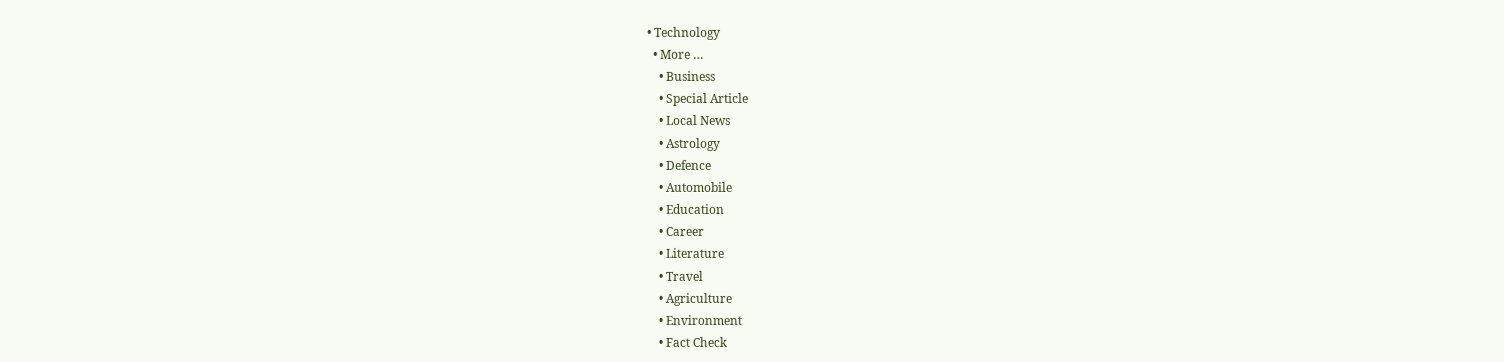• Technology
  • More …
    • Business
    • Special Article
    • Local News
    • Astrology
    • Defence
    • Automobile
    • Education
    • Career
    • Literature
    • Travel
    • Agriculture
    • Environment
    • Fact Check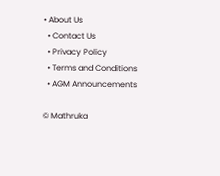• About Us
  • Contact Us
  • Privacy Policy
  • Terms and Conditions
  • AGM Announcements

© Mathruka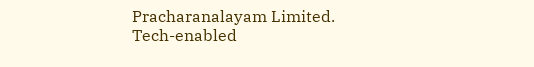Pracharanalayam Limited.
Tech-enabled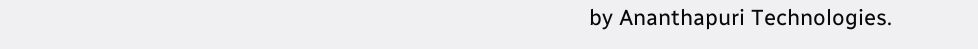by Ananthapuri Technologies.